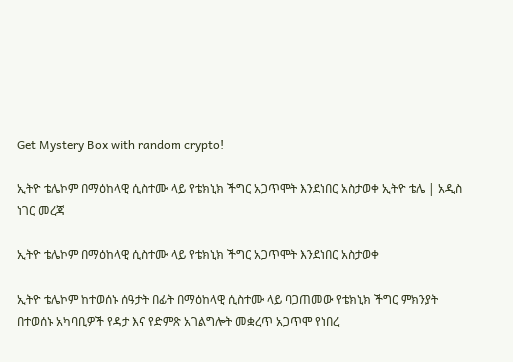Get Mystery Box with random crypto!

ኢትዮ ቴሌኮም በማዕከላዊ ሲስተሙ ላይ የቴክኒክ ችግር አጋጥሞት እንደነበር አስታወቀ ኢትዮ ቴሌ | አዲስ ነገር መረጃ

ኢትዮ ቴሌኮም በማዕከላዊ ሲስተሙ ላይ የቴክኒክ ችግር አጋጥሞት እንደነበር አስታወቀ

ኢትዮ ቴሌኮም ከተወሰኑ ሰዓታት በፊት በማዕከላዊ ሲስተሙ ላይ ባጋጠመው የቴክኒክ ችግር ምክንያት በተወሰኑ አካባቢዎች የዳታ እና የድምጽ አገልግሎት መቋረጥ አጋጥሞ የነበረ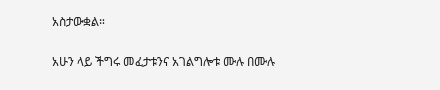አስታውቋል።

አሁን ላይ ችግሩ መፈታቱንና አገልግሎቱ ሙሉ በሙሉ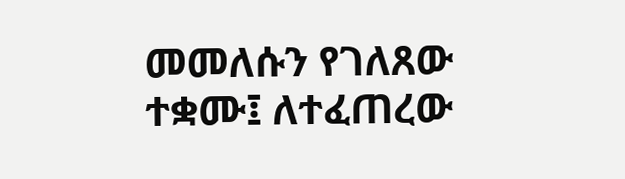መመለሱን የገለጸው ተቋሙ፤ ለተፈጠረው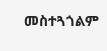መስተጓጎልም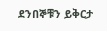ደንበኞቹን ይቅርታ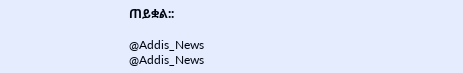ጠይቋል::

@Addis_News
@Addis_News